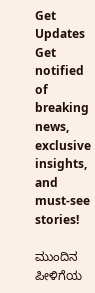Get Updates
Get notified of breaking news, exclusive insights, and must-see stories!

ಮುಂದಿನ ಪೀಳಿಗೆಯ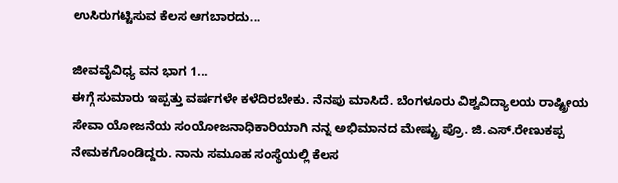ಉಸಿರುಗಟ್ಟಿಸುವ ಕೆಲಸ ಆಗಬಾರದು...

ಜೀವವೈವಿಧ್ಯ ವನ ಭಾಗ 1...
ಈಗ್ಗೆ ಸುಮಾರು ಇಪ್ಪತ್ತು ವರ್ಷಗಳೇ ಕಳೆದಿರಬೇಕು. ನೆನಪು ಮಾಸಿದೆ. ಬೆಂಗಳೂರು ವಿಶ್ವವಿದ್ಯಾಲಯ ರಾಷ್ಟ್ರೀಯ ಸೇವಾ ಯೋಜನೆಯ ಸಂಯೋಜನಾಧಿಕಾರಿಯಾಗಿ ನನ್ನ ಅಭಿಮಾನದ ಮೇಷ್ಟ್ರು ಪ್ರೊ. ಜಿ.ಎಸ್.ರೇಣುಕಪ್ಪ ನೇಮಕಗೊಂಡಿದ್ದರು. ನಾನು ಸಮೂಹ ಸಂಸ್ಥೆಯಲ್ಲಿ ಕೆಲಸ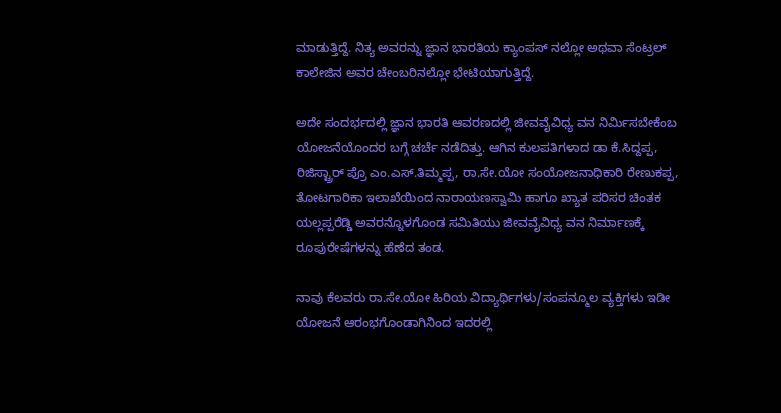ಮಾಡುತ್ತಿದ್ದೆ. ನಿತ್ಯ ಅವರನ್ನು ಜ್ಞಾನ ಭಾರತಿಯ ಕ್ಯಾಂಪಸ್ ನಲ್ಲೋ ಅಥವಾ ಸೆಂಟ್ರಲ್ ಕಾಲೇಜಿನ ಅವರ ಚೇಂಬರಿನಲ್ಲೋ ಭೇಟಿಯಾಗುತ್ತಿದ್ದೆ.

ಅದೇ ಸಂದರ್ಭದಲ್ಲಿ ಜ್ಞಾನ ಭಾರತಿ ಆವರಣದಲ್ಲಿ ಜೀವವೈವಿಧ್ಯ ವನ ನಿರ್ಮಿಸಬೇಕೆಂಬ ಯೋಜನೆಯೊಂದರ ಬಗ್ಗೆ ಚರ್ಚೆ ನಡೆದಿತ್ತು. ಆಗಿನ ಕುಲಪತಿಗಳಾದ ಡಾ ಕೆ.ಸಿದ್ದಪ್ಪ, ರಿಜಿಸ್ಟ್ರಾರ್ ಪ್ರೊ ಎಂ.ಎಸ್.ತಿಮ್ಮಪ್ಪ, ರಾ.ಸೇ.ಯೋ ಸಂಯೋಜನಾಧಿಕಾರಿ ರೇಣುಕಪ್ಪ, ತೋಟಗಾರಿಕಾ ಇಲಾಖೆಯಿಂದ ನಾರಾಯಣಸ್ವಾಮಿ ಹಾಗೂ ಖ್ಯಾತ ಪರಿಸರ ಚಿಂತಕ ಯಲ್ಲಪ್ಪರೆಡ್ಡಿ ಅವರನ್ನೊಳಗೊಂಡ ಸಮಿತಿಯು ಜೀವವೈವಿಧ್ಯ ವನ ನಿರ್ಮಾಣಕ್ಕೆ ರೂಪುರೇಷೆಗಳನ್ನು ಹೆಣೆದ ತಂಡ.

ನಾವು ಕೆಲವರು ರಾ.ಸೇ.ಯೋ ಹಿರಿಯ ವಿದ್ಯಾರ್ಥಿಗಳು/ಸಂಪನ್ಮೂಲ ವ್ಯಕ್ತಿಗಳು ಇಡೀ ಯೋಜನೆ ಆರಂಭಗೊಂಡಾಗಿನಿಂದ ಇದರಲ್ಲಿ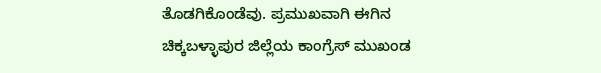ತೊಡಗಿಕೊಂಡೆವು. ಪ್ರಮುಖವಾಗಿ ಈಗಿನ ಚಿಕ್ಕಬಳ್ಳಾಪುರ ಜಿಲ್ಲೆಯ ಕಾಂಗ್ರೆಸ್ ಮುಖಂಡ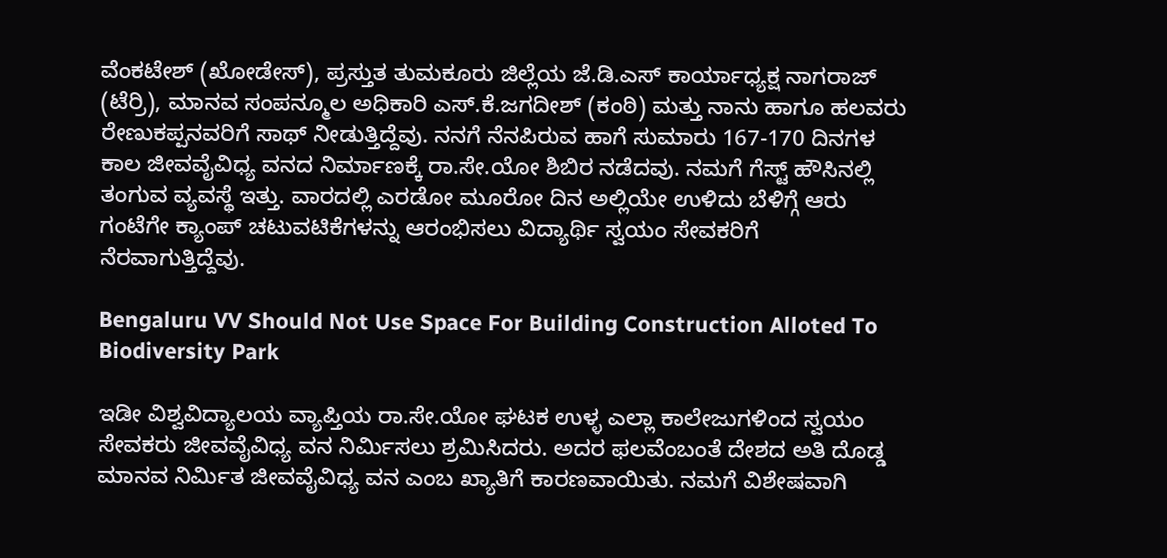ವೆಂಕಟೇಶ್ (ಖೋಡೇಸ್), ಪ್ರಸ್ತುತ ತುಮಕೂರು ಜಿಲ್ಲೆಯ ಜೆ.ಡಿ.ಎಸ್ ಕಾರ್ಯಾಧ್ಯಕ್ಷ ನಾಗರಾಜ್ (ಟೆರ್ರಿ), ಮಾನವ ಸಂಪನ್ಮೂಲ ಅಧಿಕಾರಿ ಎಸ್.ಕೆ.ಜಗದೀಶ್ (ಕಂಠಿ) ಮತ್ತು ನಾನು ಹಾಗೂ ಹಲವರು ರೇಣುಕಪ್ಪನವರಿಗೆ ಸಾಥ್ ನೀಡುತ್ತಿದ್ದೆವು. ನನಗೆ ನೆನಪಿರುವ ಹಾಗೆ ಸುಮಾರು 167-170 ದಿನಗಳ ಕಾಲ ಜೀವವೈವಿಧ್ಯ ವನದ ನಿರ್ಮಾಣಕ್ಕೆ ರಾ.ಸೇ.ಯೋ ಶಿಬಿರ ನಡೆದವು. ನಮಗೆ ಗೆಸ್ಟ್ ಹೌಸಿನಲ್ಲಿ ತಂಗುವ ವ್ಯವಸ್ಥೆ ಇತ್ತು. ವಾರದಲ್ಲಿ ಎರಡೋ ಮೂರೋ ದಿನ ಅಲ್ಲಿಯೇ ಉಳಿದು ಬೆಳಿಗ್ಗೆ ಆರು ಗಂಟೆಗೇ ಕ್ಯಾಂಪ್ ಚಟುವಟಿಕೆಗಳನ್ನು ಆರಂಭಿಸಲು ವಿದ್ಯಾರ್ಥಿ ಸ್ವಯಂ ಸೇವಕರಿಗೆ ನೆರವಾಗುತ್ತಿದ್ದೆವು.

Bengaluru VV Should Not Use Space For Building Construction Alloted To Biodiversity Park

ಇಡೀ ವಿಶ್ವವಿದ್ಯಾಲಯ ವ್ಯಾಪ್ತಿಯ ರಾ.ಸೇ.ಯೋ ಘಟಕ ಉಳ್ಳ ಎಲ್ಲಾ ಕಾಲೇಜುಗಳಿಂದ ಸ್ವಯಂ ಸೇವಕರು ಜೀವವೈವಿಧ್ಯ ವನ ನಿರ್ಮಿಸಲು ಶ್ರಮಿಸಿದರು. ಅದರ ಫಲವೆಂಬಂತೆ ದೇಶದ ಅತಿ ದೊಡ್ಡ ಮಾನವ ನಿರ್ಮಿತ ಜೀವವೈವಿಧ್ಯ ವನ ಎಂಬ ಖ್ಯಾತಿಗೆ ಕಾರಣವಾಯಿತು. ನಮಗೆ ವಿಶೇಷವಾಗಿ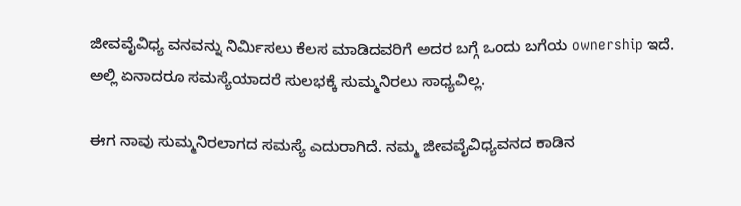ಜೀವವೈವಿಧ್ಯ ವನವನ್ನು ನಿರ್ಮಿಸಲು ಕೆಲಸ ಮಾಡಿದವರಿಗೆ ಅದರ ಬಗ್ಗೆ ಒಂದು ಬಗೆಯ ownership ಇದೆ. ಅಲ್ಲಿ ಏನಾದರೂ ಸಮಸ್ಯೆಯಾದರೆ ಸುಲಭಕ್ಕೆ ಸುಮ್ಮನಿರಲು ಸಾಧ್ಯವಿಲ್ಲ.

ಈಗ ನಾವು ಸುಮ್ಮನಿರಲಾಗದ ಸಮಸ್ಯೆ ಎದುರಾಗಿದೆ. ನಮ್ಮ ಜೀವವೈವಿಧ್ಯವನದ ಕಾಡಿನ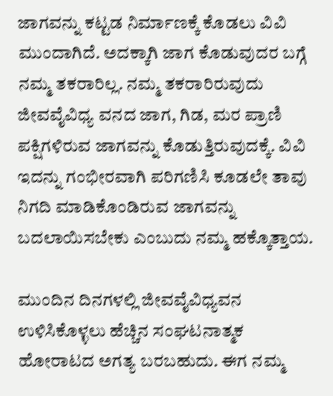ಜಾಗವನ್ನು ಕಟ್ಟಡ ನಿರ್ಮಾಣಕ್ಕೆ ಕೊಡಲು ವಿವಿ ಮುಂದಾಗಿದೆ. ಅದಕ್ಕಾಗಿ ಜಾಗ ಕೊಡುವುದರ ಬಗ್ಗೆ ನಮ್ಮ ತಕರಾರಿಲ್ಲ. ನಮ್ಮ ತಕರಾರಿರುವುದು ಜೀವವೈವಿಧ್ಯ ವನದ ಜಾಗ, ಗಿಡ, ಮರ ಪ್ರಾಣಿ ಪಕ್ಷಿಗಳಿರುವ ಜಾಗವನ್ನು ಕೊಡುತ್ತಿರುವುದಕ್ಕೆ. ವಿವಿ ಇದನ್ನು ಗಂಭೀರವಾಗಿ ಪರಿಗಣಿಸಿ ಕೂಡಲೇ ತಾವು ನಿಗದಿ ಮಾಡಿಕೊಂಡಿರುವ ಜಾಗವನ್ನು ಬದಲಾಯಿಸಬೇಕು ಎಂಬುದು ನಮ್ಮ ಹಕ್ಕೊತ್ತಾಯ.

ಮುಂದಿನ ದಿನಗಳಲ್ಲಿ ಜೀವವೈವಿಧ್ಯವನ ಉಳಿಸಿಕೊಳ್ಳಲು ಹೆಚ್ಚಿನ ಸಂಘಟನಾತ್ಮಕ ಹೋರಾಟದ ಅಗತ್ಯ ಬರಬಹುದು. ಈಗ ನಮ್ಮ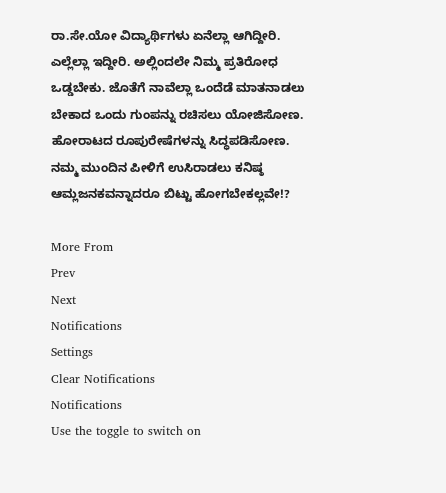ರಾ.ಸೇ.ಯೋ ವಿದ್ಯಾರ್ಥಿಗಳು ಏನೆಲ್ಲಾ ಆಗಿದ್ದೀರಿ. ಎಲ್ಲೆಲ್ಲಾ ಇದ್ದೀರಿ. ಅಲ್ಲಿಂದಲೇ ನಿಮ್ಮ ಪ್ರತಿರೋಧ ಒಡ್ಡಬೇಕು. ಜೊತೆಗೆ ನಾವೆಲ್ಲಾ ಒಂದೆಡೆ ಮಾತನಾಡಲು ಬೇಕಾದ ಒಂದು ಗುಂಪನ್ನು ರಚಿಸಲು ಯೋಜಿಸೋಣ. ಹೋರಾಟದ ರೂಪುರೇಷೆಗಳನ್ನು ಸಿದ್ಧಪಡಿಸೋಣ. ನಮ್ಮ ಮುಂದಿನ ಪೀಳಿಗೆ ಉಸಿರಾಡಲು ಕನಿಷ್ಠ ಆಮ್ಲಜನಕವನ್ನಾದರೂ ಬಿಟ್ಟು ಹೋಗಬೇಕಲ್ಲವೇ!?

More From
Prev
Next
Notifications
Settings
Clear Notifications
Notifications
Use the toggle to switch on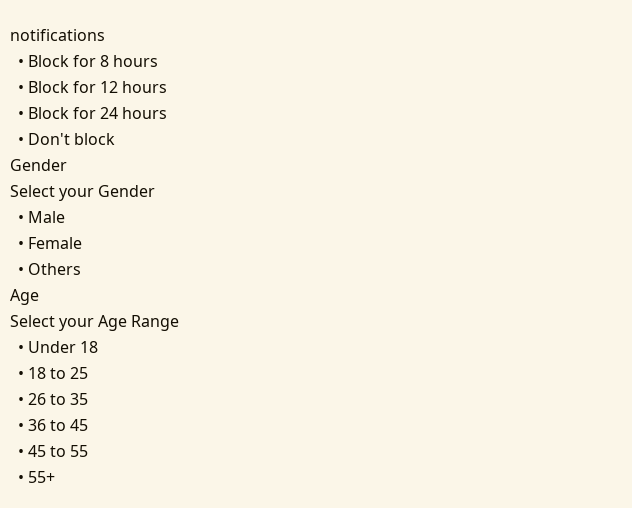notifications
  • Block for 8 hours
  • Block for 12 hours
  • Block for 24 hours
  • Don't block
Gender
Select your Gender
  • Male
  • Female
  • Others
Age
Select your Age Range
  • Under 18
  • 18 to 25
  • 26 to 35
  • 36 to 45
  • 45 to 55
  • 55+